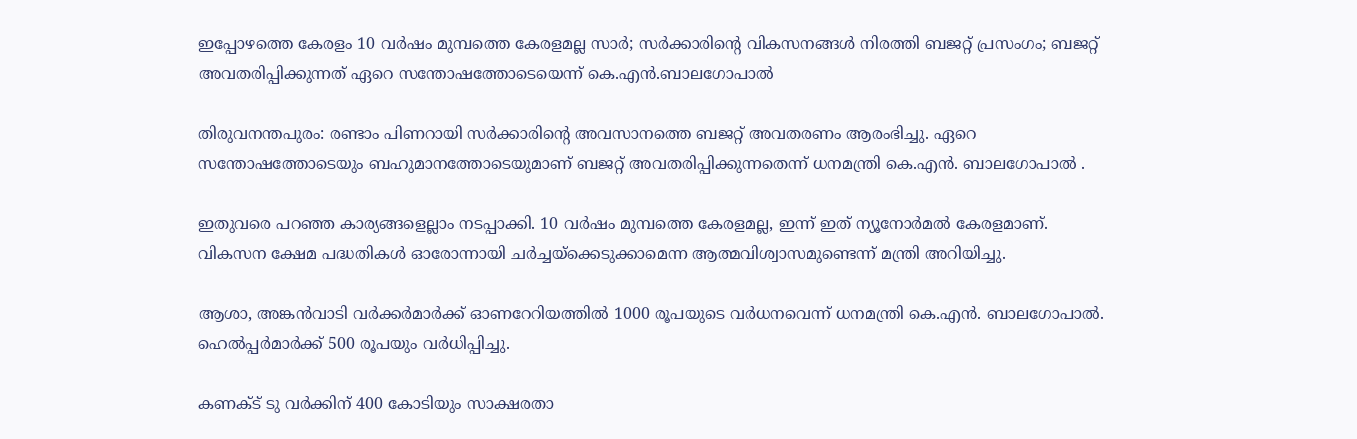ഇപ്പോഴത്തെ കേരളം 10 വർഷം മുമ്പത്തെ കേരളമല്ല സാർ; സർക്കാരിന്‍റെ വികസനങ്ങൾ നിരത്തി ബജറ്റ് പ്രസംഗം; ബജറ്റ് അവതരിപ്പിക്കുന്നത് ഏറെ സന്തോഷത്തോടെയെന്ന് കെ.എൻ.ബാലഗോപാൽ

തിരുവനന്തപുരം: രണ്ടാം പിണറായി സർക്കാരിന്‍റെ അവസാനത്തെ ബജറ്റ് അവതരണം ആരംഭിച്ചു. ഏറെ സന്തോഷത്തോടെയും ബഹുമാനത്തോടെയുമാണ് ബജറ്റ് അവതരിപ്പിക്കുന്നതെന്ന് ധനമന്ത്രി കെ.എൻ. ബാലഗോപാൽ .

ഇതുവരെ പറഞ്ഞ കാര്യങ്ങളെല്ലാം നടപ്പാക്കി. 10 വർഷം മുമ്പത്തെ കേരളമല്ല, ഇന്ന് ഇത് ന്യൂനോർമൽ കേരളമാണ്. വികസന ക്ഷേമ പദ്ധതികൾ ഓരോന്നായി ചർച്ചയ്ക്കെടുക്കാമെന്ന ആത്മവിശ്വാസമുണ്ടെന്ന് മന്ത്രി അറിയിച്ചു.

ആശാ, അങ്കൻവാടി വര്‍ക്കര്‍മാര്‍ക്ക് ഓണറേറിയത്തിൽ 1000 രൂപയുടെ വർധനവെന്ന് ധനമന്ത്രി കെ.എൻ. ബാലഗോപാൽ. ഹെൽപ്പർമാർക്ക് 500 രൂപയും വർധിപ്പിച്ചു.

കണക്ട് ടു വർക്കിന് 400 കോടിയും സാക്ഷരതാ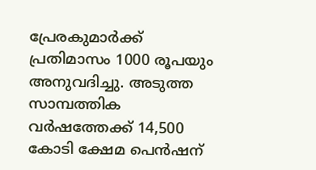പ്രേരകുമാർക്ക് പ്രതിമാസം 1000 രൂപയും അനുവദിച്ചു. അടുത്ത സാമ്പത്തിക വര്‍ഷത്തേക്ക് 14,500 കോടി ക്ഷേമ പെൻഷന്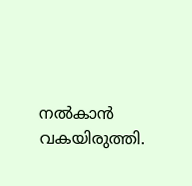നൽകാൻ വകയിരുത്തി.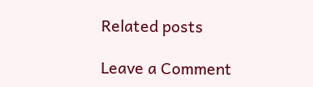Related posts

Leave a Comment